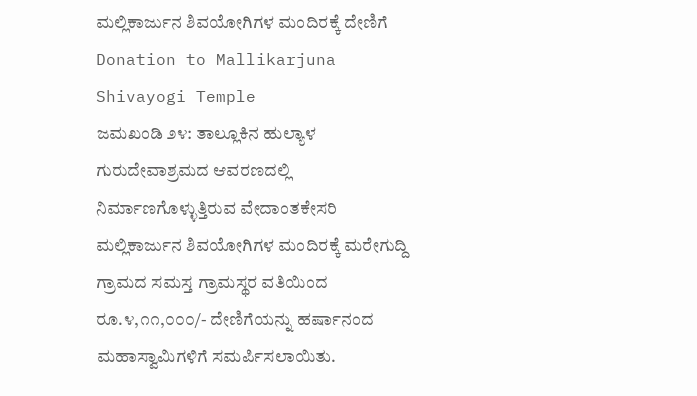ಮಲ್ಲಿಕಾರ್ಜುನ ಶಿವಯೋಗಿಗಳ ಮಂದಿರಕ್ಕೆ ದೇಣಿಗೆ
Donation to Mallikarjuna Shivayogi Temple
ಜಮಖಂಡಿ ೨೪: ತಾಲ್ಲೂಕಿನ ಹುಲ್ಯಾಳ ಗುರುದೇವಾಶ್ರಮದ ಆವರಣದಲ್ಲಿ ನಿರ್ಮಾಣಗೊಳ್ಳುತ್ತಿರುವ ವೇದಾಂತಕೇಸರಿ ಮಲ್ಲಿಕಾರ್ಜುನ ಶಿವಯೋಗಿಗಳ ಮಂದಿರಕ್ಕೆ ಮರೇಗುದ್ದಿ ಗ್ರಾಮದ ಸಮಸ್ತ ಗ್ರಾಮಸ್ಥರ ವತಿಯಿಂದ ರೂ.೪,೧೧,೦೦೦/- ದೇಣಿಗೆಯನ್ನು ಹರ್ಷಾನಂದ ಮಹಾಸ್ವಾಮಿಗಳಿಗೆ ಸಮರ್ಪಿಸಲಾಯಿತು.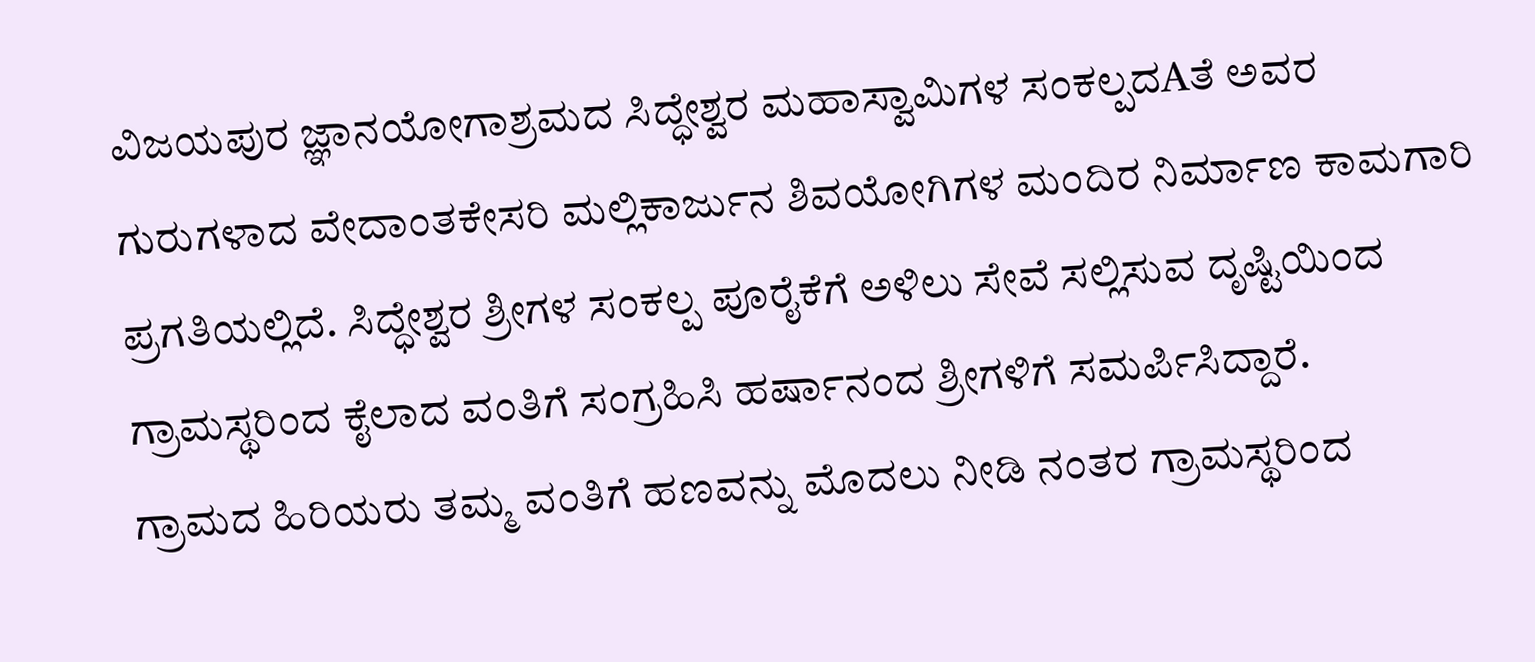ವಿಜಯಪುರ ಜ್ಞಾನಯೋಗಾಶ್ರಮದ ಸಿದ್ಧೇಶ್ವರ ಮಹಾಸ್ವಾಮಿಗಳ ಸಂಕಲ್ಪದAತೆ ಅವರ ಗುರುಗಳಾದ ವೇದಾಂತಕೇಸರಿ ಮಲ್ಲಿಕಾರ್ಜುನ ಶಿವಯೋಗಿಗಳ ಮಂದಿರ ನಿರ್ಮಾಣ ಕಾಮಗಾರಿ ಪ್ರಗತಿಯಲ್ಲಿದೆ. ಸಿದ್ಧೇಶ್ವರ ಶ್ರೀಗಳ ಸಂಕಲ್ಪ ಪೂರೈಕೆಗೆ ಅಳಿಲು ಸೇವೆ ಸಲ್ಲಿಸುವ ದೃಷ್ಟಿಯಿಂದ ಗ್ರಾಮಸ್ಥರಿಂದ ಕೈಲಾದ ವಂತಿಗೆ ಸಂಗ್ರಹಿಸಿ ಹರ್ಷಾನಂದ ಶ್ರೀಗಳಿಗೆ ಸಮರ್ಪಿಸಿದ್ದಾರೆ.
ಗ್ರಾಮದ ಹಿರಿಯರು ತಮ್ಮ ವಂತಿಗೆ ಹಣವನ್ನು ಮೊದಲು ನೀಡಿ ನಂತರ ಗ್ರಾಮಸ್ಥರಿಂದ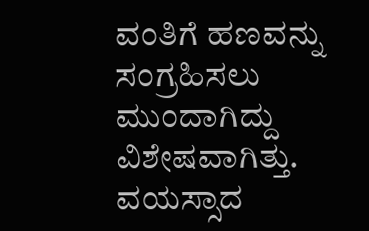ವಂತಿಗೆ ಹಣವನ್ನು ಸಂಗ್ರಹಿಸಲು ಮುಂದಾಗಿದ್ದು ವಿಶೇಷವಾಗಿತ್ತು. ವಯಸ್ಸಾದ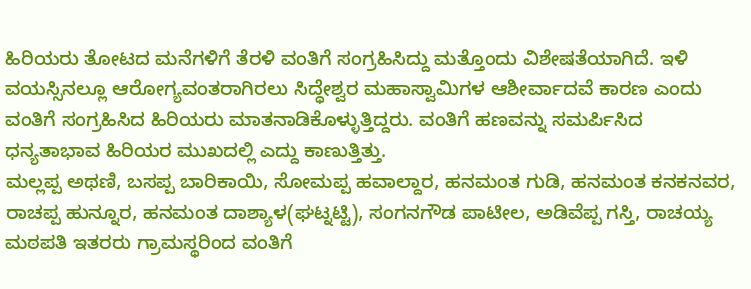ಹಿರಿಯರು ತೋಟದ ಮನೆಗಳಿಗೆ ತೆರಳಿ ವಂತಿಗೆ ಸಂಗ್ರಹಿಸಿದ್ದು ಮತ್ತೊಂದು ವಿಶೇಷತೆಯಾಗಿದೆ. ಇಳಿ ವಯಸ್ಸಿನಲ್ಲೂ ಆರೋಗ್ಯವಂತರಾಗಿರಲು ಸಿದ್ಧೇಶ್ವರ ಮಹಾಸ್ವಾಮಿಗಳ ಆಶೀರ್ವಾದವೆ ಕಾರಣ ಎಂದು ವಂತಿಗೆ ಸಂಗ್ರಹಿಸಿದ ಹಿರಿಯರು ಮಾತನಾಡಿಕೊಳ್ಳುತ್ತಿದ್ದರು. ವಂತಿಗೆ ಹಣವನ್ನು ಸಮರ್ಪಿಸಿದ ಧನ್ಯತಾಭಾವ ಹಿರಿಯರ ಮುಖದಲ್ಲಿ ಎದ್ದು ಕಾಣುತ್ತಿತ್ತು.
ಮಲ್ಲಪ್ಪ ಅಥಣಿ, ಬಸಪ್ಪ ಬಾರಿಕಾಯಿ, ಸೋಮಪ್ಪ ಹವಾಲ್ದಾರ, ಹನಮಂತ ಗುಡಿ, ಹನಮಂತ ಕನಕನವರ, ರಾಚಪ್ಪ ಹುನ್ನೂರ, ಹನಮಂತ ದಾಶ್ಯಾಳ(ಘಟ್ನಟ್ಟಿ), ಸಂಗನಗೌಡ ಪಾಟೀಲ, ಅಡಿವೆಪ್ಪ ಗಸ್ತಿ, ರಾಚಯ್ಯ ಮಠಪತಿ ಇತರರು ಗ್ರಾಮಸ್ಥರಿಂದ ವಂತಿಗೆ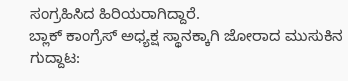ಸಂಗ್ರಹಿಸಿದ ಹಿರಿಯರಾಗಿದ್ದಾರೆ.
ಬ್ಲಾಕ್ ಕಾಂಗ್ರೆಸ್ ಅಧ್ಯಕ್ಷ ಸ್ಥಾನಕ್ಕಾಗಿ ಜೋರಾದ ಮುಸುಕಿನ ಗುದ್ದಾಟ: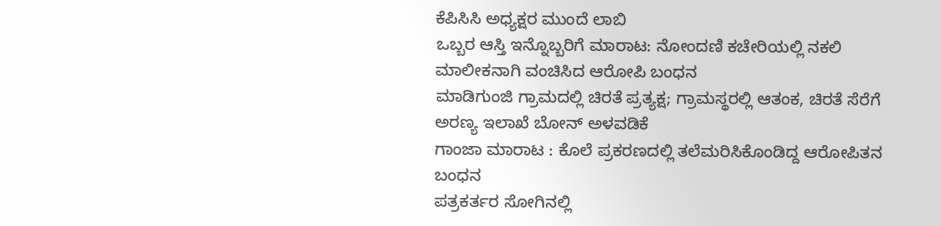ಕೆಪಿಸಿಸಿ ಅಧ್ಯಕ್ಷರ ಮುಂದೆ ಲಾಬಿ
ಒಬ್ಬರ ಆಸ್ತಿ ಇನ್ನೊಬ್ಬರಿಗೆ ಮಾರಾಟ: ನೋಂದಣಿ ಕಚೇರಿಯಲ್ಲಿ ನಕಲಿ ಮಾಲೀಕನಾಗಿ ವಂಚಿಸಿದ ಆರೋಪಿ ಬಂಧನ
ಮಾಡಿಗುಂಜಿ ಗ್ರಾಮದಲ್ಲಿ ಚಿರತೆ ಪ್ರತ್ಯಕ್ಷ; ಗ್ರಾಮಸ್ಥರಲ್ಲಿ ಆತಂಕ, ಚಿರತೆ ಸೆರೆಗೆ ಅರಣ್ಯ ಇಲಾಖೆ ಬೋನ್ ಅಳವಡಿಕೆ
ಗಾಂಜಾ ಮಾರಾಟ : ಕೊಲೆ ಪ್ರಕರಣದಲ್ಲಿ ತಲೆಮರಿಸಿಕೊಂಡಿದ್ದ ಆರೋಪಿತನ ಬಂಧನ
ಪತ್ರಕರ್ತರ ಸೋಗಿನಲ್ಲಿ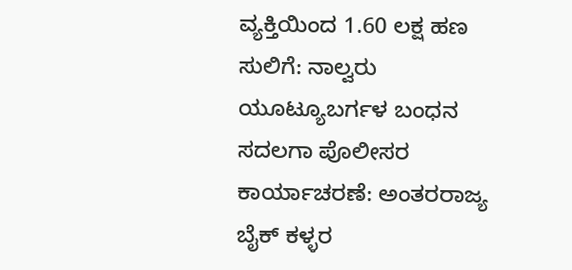ವ್ಯಕ್ತಿಯಿಂದ 1.60 ಲಕ್ಷ ಹಣ ಸುಲಿಗೆ: ನಾಲ್ವರು ಯೂಟ್ಯೂಬರ್ಗಳ ಬಂಧನ
ಸದಲಗಾ ಪೊಲೀಸರ ಕಾರ್ಯಾಚರಣೆ: ಅಂತರರಾಜ್ಯ ಬೈಕ್ ಕಳ್ಳರ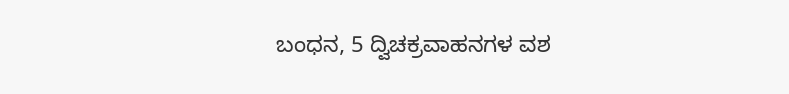ಬಂಧನ, 5 ದ್ವಿಚಕ್ರವಾಹನಗಳ ವಶ